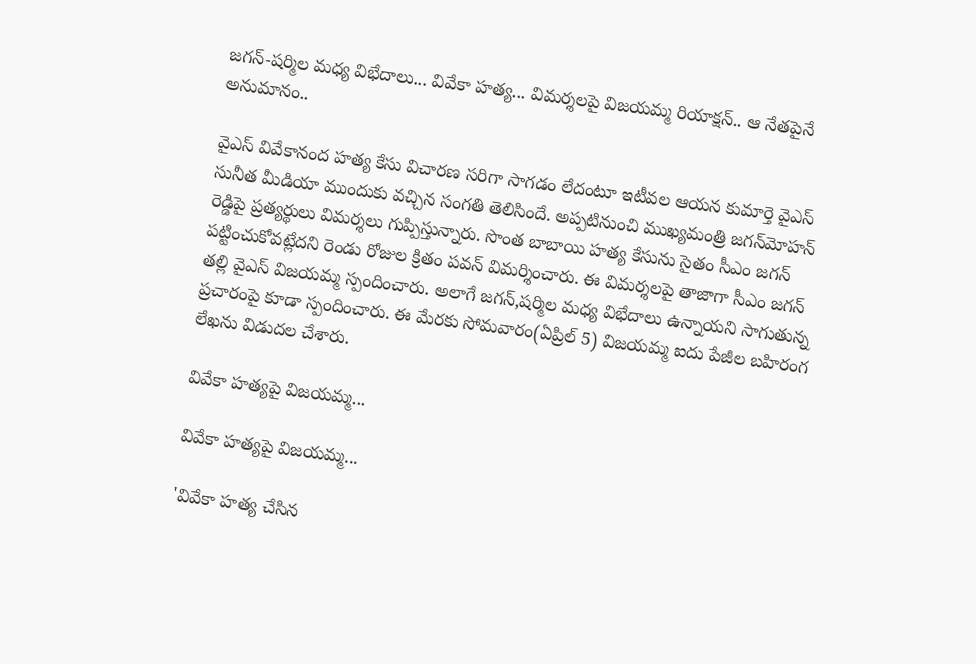జగన్-షర్మిల మధ్య విభేదాలు... వివేకా హత్య... విమర్శలపై విజయమ్మ రియాక్షన్.. ఆ నేతపైనే అనుమానం..

వైఎస్ వివేకానంద హత్య కేసు విచారణ సరిగా సాగడం లేదంటూ ఇటీవల ఆయన కుమార్తె వైఎస్ సునీత మీడియా ముందుకు వచ్చిన సంగతి తెలిసిందే. అప్పటినుంచి ముఖ్యమంత్రి జగన్‌మోహన్ రెడ్డిపై ప్రత్యర్థులు విమర్శలు గుప్పిస్తున్నారు. సొంత బాబాయి హత్య కేసును సైతం సీఎం జగన్ పట్టించుకోవట్లేదని రెండు రోజుల క్రితం పవన్ విమర్శించారు. ఈ విమర్శలపై తాజాగా సీఎం జగన్ తల్లి వైఎస్ విజయమ్మ స్పందించారు. అలాగే జగన్,షర్మిల మధ్య విభేదాలు ఉన్నాయని సాగుతున్న ప్రచారంపై కూడా స్పందించారు. ఈ మేరకు సోమవారం(ఏప్రిల్ 5) విజయమ్మ ఐదు పేజీల బహిరంగ లేఖను విడుదల చేశారు.

వివేకా హత్యపై విజయమ్మ...

వివేకా హత్యపై విజయమ్మ...

'వివేకా హత్య చేసిన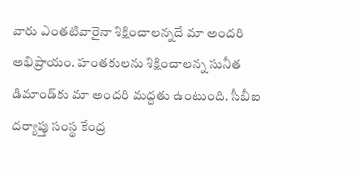వారు ఎంతటివారైనా శిక్షించాలన్నదే మా అందరి అభిప్రాయం. హంతకులను శిక్షించాలన్న సునీత డిమాండ్‌కు మా అందరి మద్దతు ఉంటుంది. సీబీఐ దర్యాప్తు సంస్థ కేంద్ర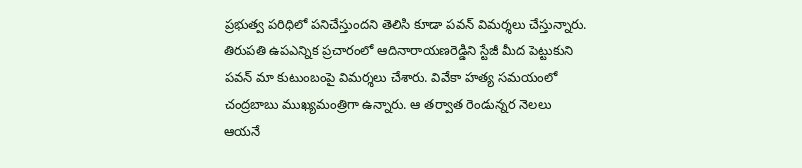ప్రభుత్వ పరిధిలో పనిచేస్తుందని తెలిసి కూడా పవన్ విమర్శలు చేస్తున్నారు. తిరుపతి ఉపఎన్నిక ప్రచారంలో ఆదినారాయణరెడ్డిని స్టేజీ మీద పెట్టుకుని పవన్ మా కుటుంబంపై విమర్శలు చేశారు. వివేకా హత్య సమయంలో చంద్రబాబు ముఖ్యమంత్రిగా ఉన్నారు. ఆ తర్వాత రెండున్నర నెలలు ఆయనే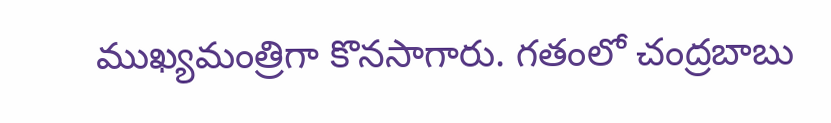ముఖ్యమంత్రిగా కొనసాగారు. గతంలో చంద్రబాబు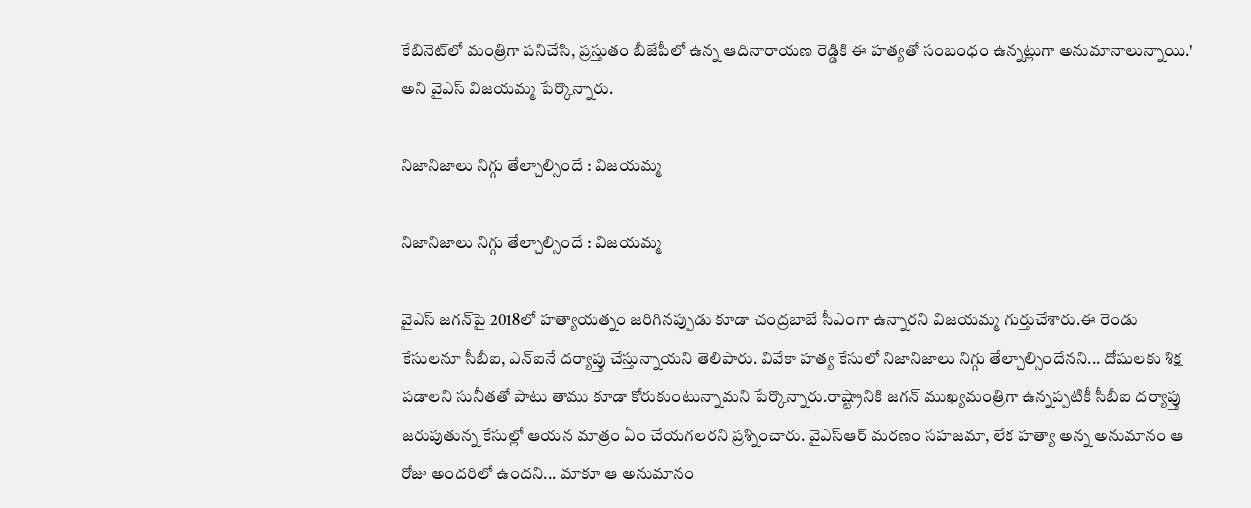కేబినెట్‌లో మంత్రిగా పనిచేసి, ప్రస్తుతం బీజేపీలో ఉన్న ఆదినారాయణ రెడ్డికి ఈ హత్యతో సంబంధం ఉన్నట్లుగా అనుమానాలున్నాయి.' అని వైఎస్ విజయమ్మ పేర్కొన్నారు.

నిజానిజాలు నిగ్గు తేల్చాల్సిందే : విజయమ్మ

నిజానిజాలు నిగ్గు తేల్చాల్సిందే : విజయమ్మ

వైఎస్ జగన్‌పై 2018లో హత్యాయత్నం జరిగినప్పుడు కూడా చంద్రబాబే సీఎంగా ఉన్నారని విజయమ్మ గుర్తుచేశారు.ఈ రెండు కేసులనూ సీబీఐ, ఎన్‌ఐనే దర్యాప్తు చేస్తున్నాయని తెలిపారు. వివేకా హత్య కేసులో నిజానిజాలు నిగ్గు తేల్చాల్సిందేనని... దోషులకు శిక్ష పడాలని సునీతతో పాటు తాము కూడా కోరుకుంటున్నామని పేర్కొన్నారు.రాష్ట్రానికి జగన్ ముఖ్యమంత్రిగా ఉన్నప్పటికీ సీబీఐ దర్యాప్తు జరుపుతున్న కేసుల్లో ఆయన మాత్రం ఏం చేయగలరని ప్రశ్నించారు. వైఎస్ఆర్ మరణం సహజమా, లేక హత్యా అన్న అనుమానం ఆ రోజు అందరిలో ఉందని... మాకూ ఆ అనుమానం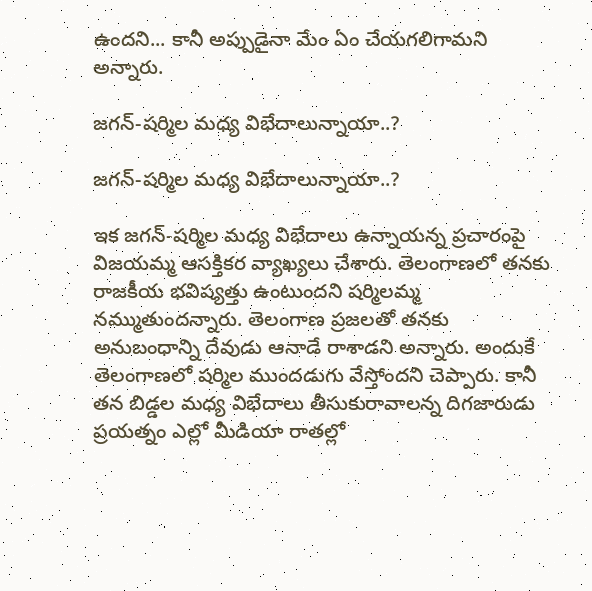ఉందని... కానీ అప్పుడైనా మేం ఏం చేయగలిగామని అన్నారు.

జగన్-షర్మిల మధ్య విభేదాలున్నాయా..?

జగన్-షర్మిల మధ్య విభేదాలున్నాయా..?

ఇక జగన్-షర్మిల మధ్య విభేదాలు ఉన్నాయన్న ప్రచారంపై విజయమ్మ ఆసక్తికర వ్యాఖ్యలు చేశారు. తెలంగాణలో తనకు రాజకీయ భవిష్యత్తు ఉంటుందని షర్మిలమ్మ నమ్ముతుందన్నారు. తెలంగాణ ప్రజలతో తనకు అనుబంధాన్ని దేవుడు ఆనాడే రాశాడని అన్నారు. అందుకే తెలంగాణలో షర్మిల ముందడుగు వేస్తోందని చెప్పారు. కానీ తన బిడ్డల మధ్య విభేదాలు తీసుకురావాలన్న దిగజారుడు ప్రయత్నం ఎల్లో మీడియా రాతల్లో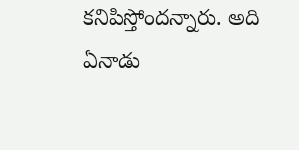కనిపిస్తోందన్నారు. అది ఏనాడు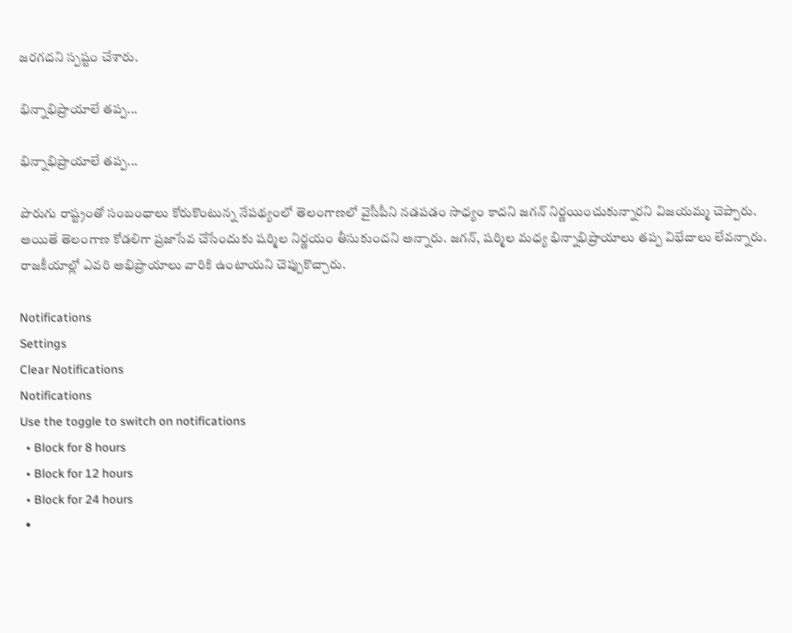జరగదని స్పష్టం చేశారు.

భిన్నాభిప్రాయాలే తప్ప...

భిన్నాభిప్రాయాలే తప్ప...

పొరుగు రాష్ట్రంతో సంబంధాలు కోరుకొంటున్న నేపథ్యంలో తెలంగాణలో వైసీపీని నడపడం సాధ్యం కాదని జగన్ నిర్ణయించుకున్నారని విజయమ్మ చెప్పారు. అయితే తెలంగాణ కోడలిగా ప్రజాసేవ చేసేందుకు షర్మిల నిర్ణయం తీసుకుందని అన్నారు. జగన్, షర్మిల మధ్య భిన్నాభిప్రాయాలు తప్ప విభేదాలు లేవన్నారు. రాజకీయాల్లో ఎవరి అభిప్రాయాలు వారికి ఉంటాయని చెప్పుకొచ్చారు.

Notifications
Settings
Clear Notifications
Notifications
Use the toggle to switch on notifications
  • Block for 8 hours
  • Block for 12 hours
  • Block for 24 hours
  •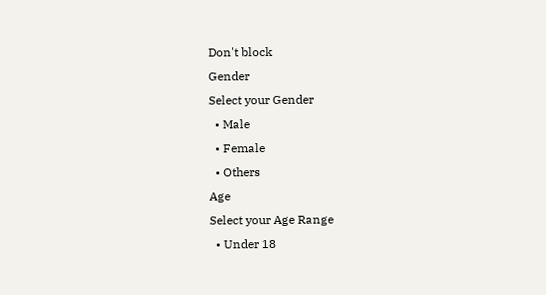Don't block
Gender
Select your Gender
  • Male
  • Female
  • Others
Age
Select your Age Range
  • Under 18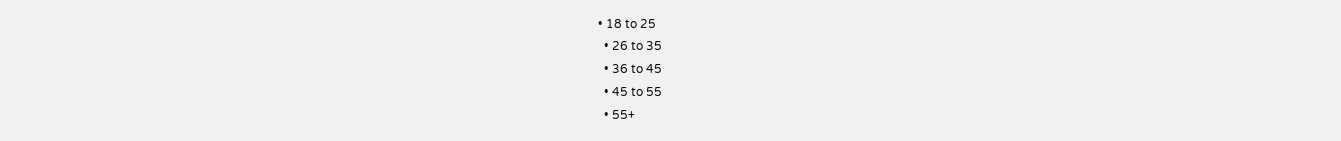• 18 to 25
  • 26 to 35
  • 36 to 45
  • 45 to 55
  • 55+